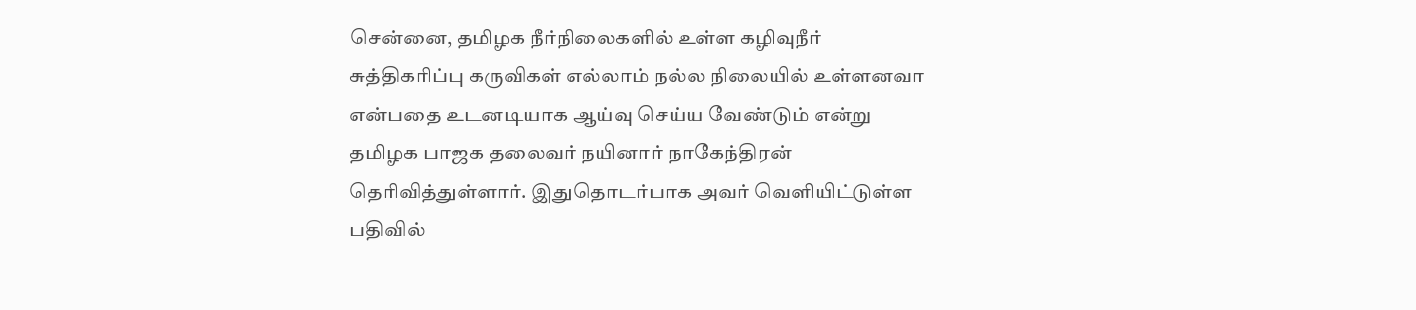சென்னை, தமிழக நீர்நிலைகளில் உள்ள கழிவுநீர் சுத்திகரிப்பு கருவிகள் எல்லாம் நல்ல நிலையில் உள்ளனவா என்பதை உடனடியாக ஆய்வு செய்ய வேண்டும் என்று தமிழக பாஜக தலைவர் நயினார் நாகேந்திரன் தெரிவித்துள்ளார். இதுதொடர்பாக அவர் வெளியிட்டுள்ள பதிவில்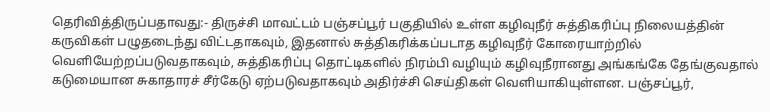தெரிவித்திருப்பதாவது:- திருச்சி மாவட்டம் பஞ்சப்பூர் பகுதியில் உள்ள கழிவுநீர் சுத்திகரிப்பு நிலையத்தின் கருவிகள் பழுதடைந்து விட்டதாகவும், இதனால் சுத்திகரிக்கப்படாத கழிவுநீர் கோரையாற்றில் வெளியேற்றப்படுவதாகவும், சுத்திகரிப்பு தொட்டிகளில் நிரம்பி வழியும் கழிவுநீரானது அங்கங்கே தேங்குவதால் கடுமையான சுகாதாரச் சீர்கேடு ஏற்படுவதாகவும் அதிர்ச்சி செய்திகள் வெளியாகியுள்ளன. பஞ்சப்பூர்,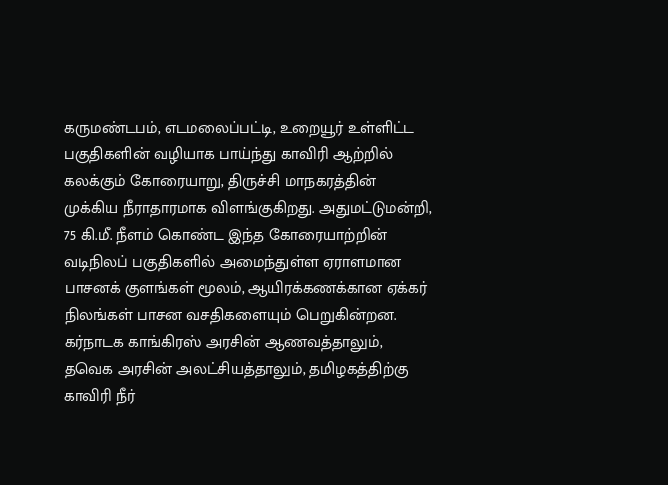கருமண்டபம், எடமலைப்பட்டி, உறையூர் உள்ளிட்ட பகுதிகளின் வழியாக பாய்ந்து காவிரி ஆற்றில் கலக்கும் கோரையாறு, திருச்சி மாநகரத்தின் முக்கிய நீராதாரமாக விளங்குகிறது. அதுமட்டுமன்றி, 75 கி.மீ. நீளம் கொண்ட இந்த கோரையாற்றின் வடிநிலப் பகுதிகளில் அமைந்துள்ள ஏராளமான பாசனக் குளங்கள் மூலம், ஆயிரக்கணக்கான ஏக்கர் நிலங்கள் பாசன வசதிகளையும் பெறுகின்றன. கர்நாடக காங்கிரஸ் அரசின் ஆணவத்தாலும், தவெக அரசின் அலட்சியத்தாலும், தமிழகத்திற்கு காவிரி நீர்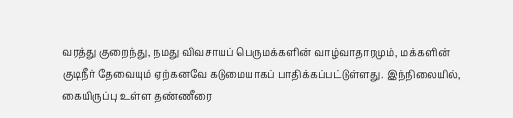வரத்து குறைந்து, நமது விவசாயப் பெருமக்களின் வாழ்வாதாரமும், மக்களின் குடிநீர் தேவையும் ஏற்கனவே கடுமையாகப் பாதிக்கப்பட்டுள்ளது. இந்நிலையில், கையிருப்பு உள்ள தண்ணீரை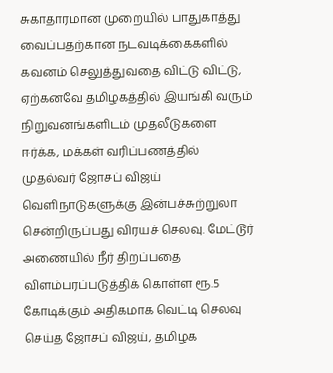சுகாதாரமான முறையில் பாதுகாத்து வைப்பதற்கான நடவடிக்கைகளில் கவனம் செலுத்துவதை விட்டு விட்டு, ஏற்கனவே தமிழகத்தில் இயங்கி வரும் நிறுவனங்களிடம் முதலீடுகளை ஈர்க்க, மக்கள் வரிப்பணத்தில் முதல்வர் ஜோசப் விஜய் வெளிநாடுகளுக்கு இன்பச்சுற்றுலா சென்றிருப்பது விரயச் செலவு. மேட்டூர் அணையில் நீர் திறப்பதை விளம்பரப்படுத்திக் கொள்ள ரூ.5 கோடிக்கும் அதிகமாக வெட்டி செலவு செய்த ஜோசப் விஜய், தமிழக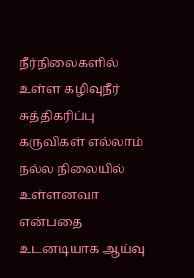நீர்நிலைகளில் உள்ள கழிவுநீர் சுத்திகரிப்பு கருவிகள் எல்லாம் நல்ல நிலையில் உள்ளனவா என்பதை உடனடியாக ஆய்வு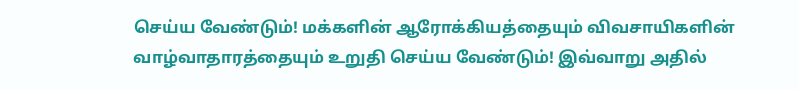செய்ய வேண்டும்! மக்களின் ஆரோக்கியத்தையும் விவசாயிகளின் வாழ்வாதாரத்தையும் உறுதி செய்ய வேண்டும்! இவ்வாறு அதில்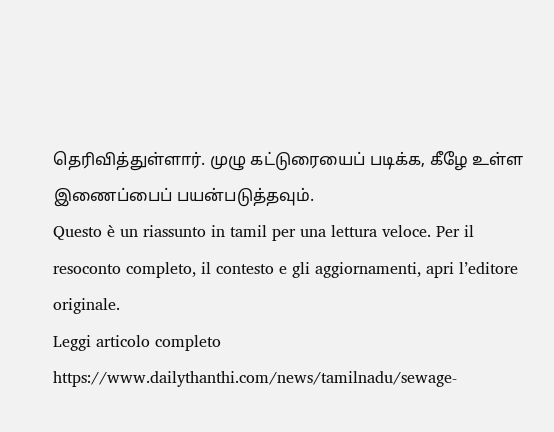தெரிவித்துள்ளார். முழு கட்டுரையைப் படிக்க, கீழே உள்ள இணைப்பைப் பயன்படுத்தவும்.
Questo è un riassunto in tamil per una lettura veloce. Per il resoconto completo, il contesto e gli aggiornamenti, apri l’editore originale.
Leggi articolo completo
https://www.dailythanthi.com/news/tamilnadu/sewage-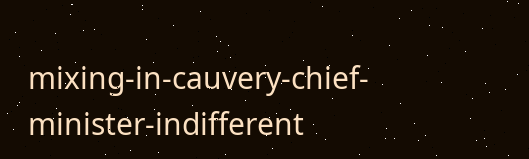mixing-in-cauvery-chief-minister-indifferent